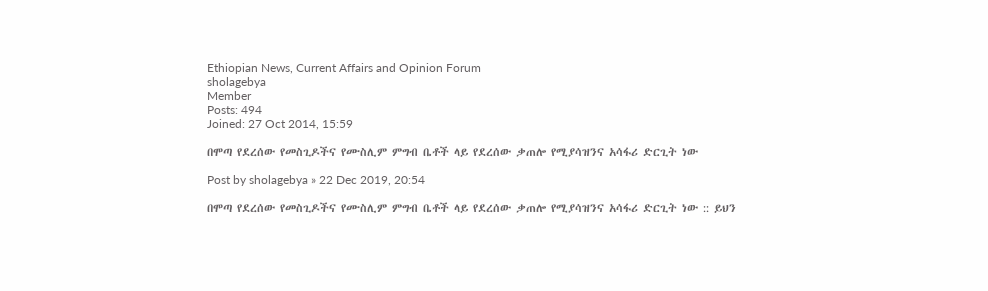Ethiopian News, Current Affairs and Opinion Forum
sholagebya
Member
Posts: 494
Joined: 27 Oct 2014, 15:59

በሞጣ የደረሰው የመስጊዶችና የሙስሊም ምግብ ቤቶች ላይ የደረሰው ቃጠሎ የሚያሳዝንና አሳፋሪ ድርጊት ነው

Post by sholagebya » 22 Dec 2019, 20:54

በሞጣ የደረሰው የመስጊዶችና የሙስሊም ምግብ ቤቶች ላይ የደረሰው ቃጠሎ የሚያሳዝንና አሳፋሪ ድርጊት ነው :: ይህን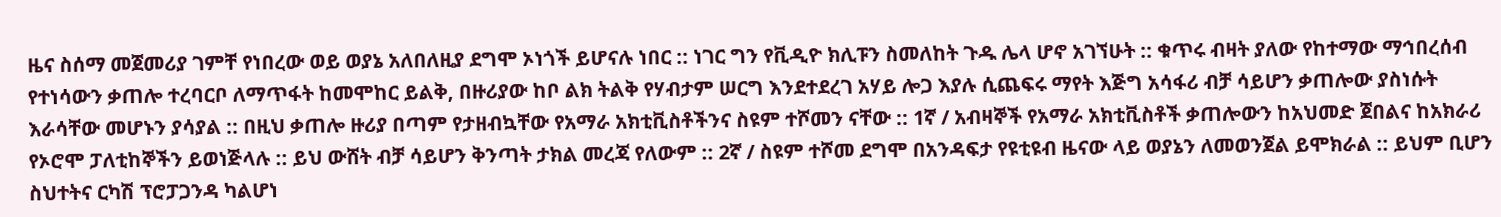ዜና ስሰማ መጀመሪያ ገምቸ የነበረው ወይ ወያኔ አለበለዚያ ደግሞ ኦነጎች ይሆናሉ ነበር :: ነገር ግን የቪዲዮ ክሊፑን ስመለከት ጉዱ ሌላ ሆኖ አገኘሁት :: ቁጥሩ ብዛት ያለው የከተማው ማኅበረሰብ የተነሳውን ቃጠሎ ተረባርቦ ለማጥፋት ከመሞከር ይልቅ, በዙሪያው ከቦ ልክ ትልቅ የሃብታም ሠርግ እንደተደረገ አሃይ ሎጋ እያሉ ሲጨፍሩ ማየት እጅግ አሳፋሪ ብቻ ሳይሆን ቃጠሎው ያስነሱት እራሳቸው መሆኑን ያሳያል :: በዚህ ቃጠሎ ዙሪያ በጣም የታዘብኳቸው የአማራ አክቲቪስቶችንና ስዩም ተሾመን ናቸው :: 1ኛ / አብዛኞች የአማራ አክቲቪስቶች ቃጠሎውን ከአህመድ ጀበልና ከአክራሪ የኦሮሞ ፓለቲከኞችን ይወነጅላሉ :: ይህ ውሸት ብቻ ሳይሆን ቅንጣት ታክል መረጃ የለውም :: 2ኛ / ስዩም ተሾመ ደግሞ በአንዳፍታ የዩቲዩብ ዜናው ላይ ወያኔን ለመወንጀል ይሞክራል :: ይህም ቢሆን ስህተትና ርካሽ ፕሮፓጋንዳ ካልሆነ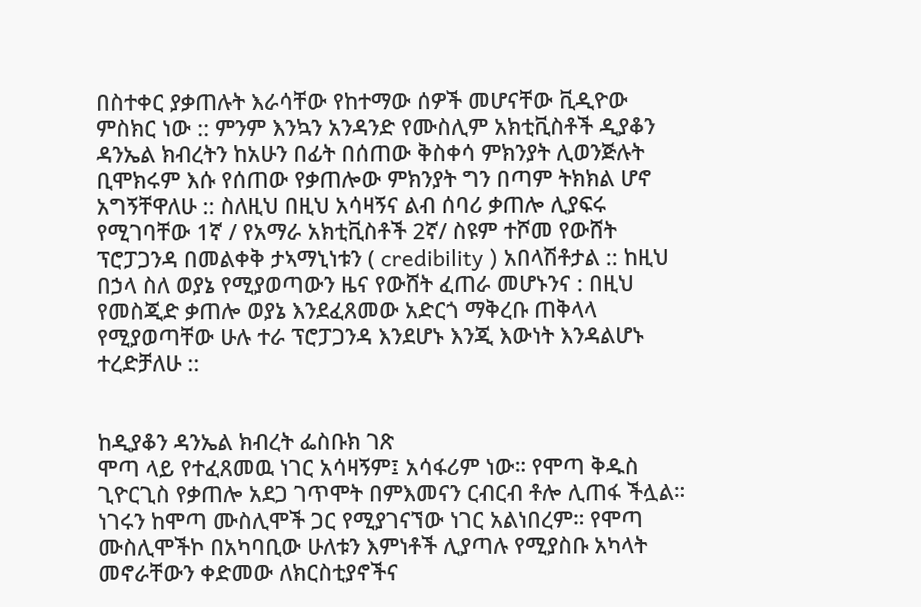በስተቀር ያቃጠሉት እራሳቸው የከተማው ሰዎች መሆናቸው ቪዲዮው ምስክር ነው :: ምንም እንኳን አንዳንድ የሙስሊም አክቲቪስቶች ዲያቆን ዳንኤል ክብረትን ከአሁን በፊት በሰጠው ቅስቀሳ ምክንያት ሊወንጅሉት ቢሞክሩም እሱ የሰጠው የቃጠሎው ምክንያት ግን በጣም ትክክል ሆኖ አግኝቸዋለሁ :: ስለዚህ በዚህ አሳዛኝና ልብ ሰባሪ ቃጠሎ ሊያፍሩ የሚገባቸው 1ኛ / የአማራ አክቲቪስቶች 2ኛ/ ስዩም ተሾመ የውሸት ፕሮፓጋንዳ በመልቀቅ ታኣማኒነቱን ( credibility ) አበላሽቶታል :: ከዚህ በኃላ ስለ ወያኔ የሚያወጣውን ዜና የውሸት ፈጠራ መሆኑንና : በዚህ የመስጂድ ቃጠሎ ወያኔ እንደፈጸመው አድርጎ ማቅረቡ ጠቅላላ የሚያወጣቸው ሁሉ ተራ ፕሮፓጋንዳ እንደሆኑ እንጂ እውነት እንዳልሆኑ ተረድቻለሁ ::


ከዲያቆን ዳንኤል ክብረት ፌስቡክ ገጽ
ሞጣ ላይ የተፈጸመዉ ነገር አሳዛኝም፤ አሳፋሪም ነው። የሞጣ ቅዱስ ጊዮርጊስ የቃጠሎ አደጋ ገጥሞት በምእመናን ርብርብ ቶሎ ሊጠፋ ችሏል። ነገሩን ከሞጣ ሙስሊሞች ጋር የሚያገናኘው ነገር አልነበረም። የሞጣ ሙስሊሞችኮ በአካባቢው ሁለቱን እምነቶች ሊያጣሉ የሚያስቡ አካላት መኖራቸውን ቀድመው ለክርስቲያኖችና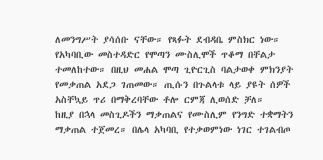ለመንግሥት ያሳሰቡ ናቸው። የጻፉት ደብዳቤ ምስክር ነው።
የአካባቢው መስተዳድር የሞጣን ሙስሊሞች ጥቆማ በቸልታ ተመለከተው። በዚህ መሐል ሞጣ ጊዮርጊስ ባልታወቀ ምክንያት የመቃጠል አደጋ ገጠመው። ጢሱን በጉልላቱ ላይ ያዩት ሰዎች አስቸኳይ ጥሪ በማቅረባቸው ቶሎ ርምጃ ሊወሰድ ቻለ።
ከዚያ በኋላ መስጊዶችን ማቃጠልና የሙስሊም የንግድ ተቋማትን ማቃጠል ተጀመረ። በሌላ አካባቢ የተቃወምነው ነገር ተገልብጦ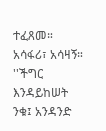ተፈጸመ። አሳፋሪ፣ አሳዛኝ። ''ችግር እንዳይከሠት ንቁ፤ አንዳንድ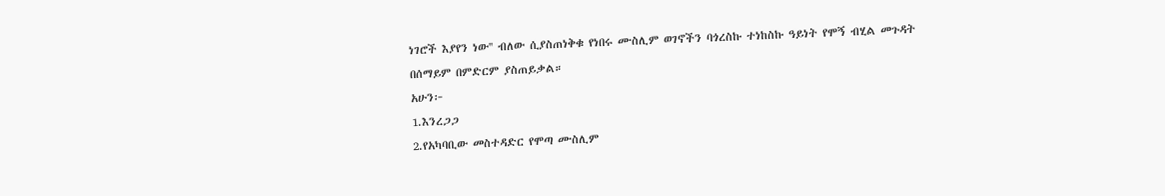ነገሮች እያየን ነው'' ብለው ሲያስጠነቅቁ የነበሩ ሙስሊም ወገኖችን ባጎረስኩ ተነከስኩ ዓይነት የሞኝ ብሂል መጉዳት በሰማይም በምድርም ያስጠይቃል።
አሁን፦
1.እንረጋጋ
2.የአካባቢው መስተዳድር የሞጣ ሙስሊም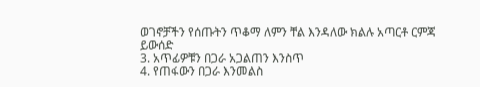ወገኖቻችን የሰጡትን ጥቆማ ለምን ቸል እንዳለው ክልሉ አጣርቶ ርምጃ ይውሰድ
3. አጥፊዎቹን በጋራ አጋልጠን እንስጥ
4. የጠፋውን በጋራ እንመልስ